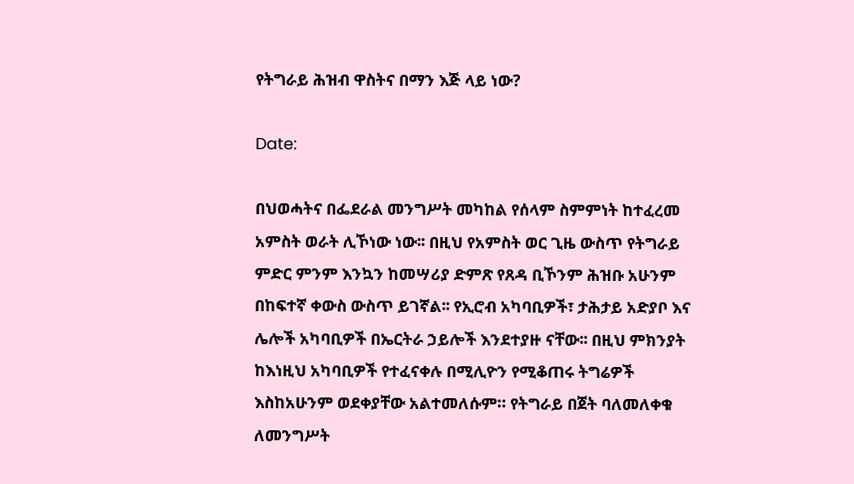የትግራይ ሕዝብ ዋስትና በማን እጅ ላይ ነው?

Date:

በህወሓትና በፌደራል መንግሥት መካከል የሰላም ስምምነት ከተፈረመ አምስት ወራት ሊኾነው ነው፡፡ በዚህ የአምስት ወር ጊዜ ውስጥ የትግራይ ምድር ምንም እንኳን ከመሣሪያ ድምጽ የጸዳ ቢኾንም ሕዝቡ አሁንም በከፍተኛ ቀውስ ውስጥ ይገኛል፡፡ የኢሮብ አካባቢዎች፣ ታሕታይ አድያቦ እና ሌሎች አካባቢዎች በኤርትራ ኃይሎች እንደተያዙ ናቸው፡፡ በዚህ ምክንያት ከእነዚህ አካባቢዎች የተፈናቀሉ በሚሊዮን የሚቆጠሩ ትግሬዎች እስከአሁንም ወደቀያቸው አልተመለሱም። የትግራይ በጀት ባለመለቀቁ ለመንግሥት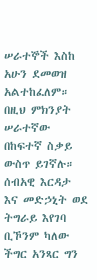ሠራተኞች እስከ አሁን ደመወዝ አልተከፈለም። በዚህ ምክንያት ሠራተኛው በከፍተኛ ስቃይ ውስጥ ይገኛሉ። ሰብአዊ እርዳታ እና መድኃኒት ወደ ትግራይ እየገባ ቢኾንም ካለው ችግር አንጻር ግን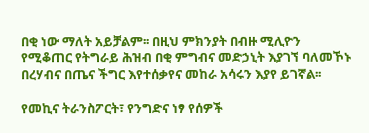በቂ ነው ማለት አይቻልም፡፡ በዚህ ምክንያት በብዙ ሚሊዮን የሚቆጠር የትግራይ ሕዝብ በቂ ምግብና መድኃኒት እያገኘ ባለመኾኑ በረሃብና በጤና ችግር እየተሰቃየና መከራ አሳሩን እያየ ይገኛል፡፡

የመኪና ትራንስፖርት፣ የንግድና ነፃ የሰዎች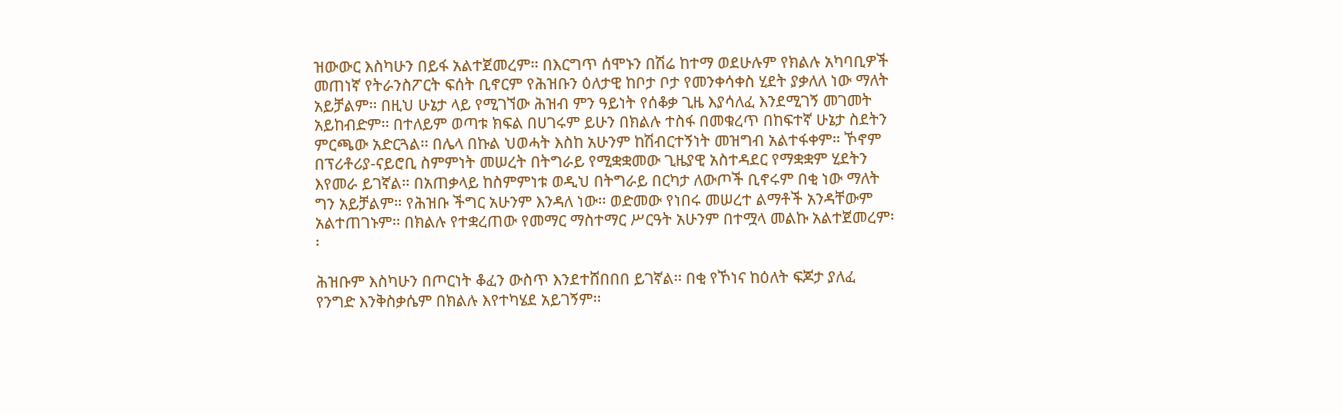ዝውውር እስካሁን በይፋ አልተጀመረም። በእርግጥ ሰሞኑን በሽሬ ከተማ ወደሁሉም የክልሉ አካባቢዎች መጠነኛ የትራንስፖርት ፍሰት ቢኖርም የሕዝቡን ዕለታዊ ከቦታ ቦታ የመንቀሳቀስ ሂደት ያቃለለ ነው ማለት አይቻልም፡፡ በዚህ ሁኔታ ላይ የሚገኘው ሕዝብ ምን ዓይነት የሰቆቃ ጊዜ እያሳለፈ እንደሚገኝ መገመት አይከብድም፡፡ በተለይም ወጣቱ ክፍል በሀገሩም ይሁን በክልሉ ተስፋ በመቁረጥ በከፍተኛ ሁኔታ ስደትን ምርጫው አድርጓል፡፡ በሌላ በኩል ህወሓት እስከ አሁንም ከሽብርተኝነት መዝግብ አልተፋቀም። ኾኖም በፕሪቶሪያ-ናይሮቢ ስምምነት መሠረት በትግራይ የሚቋቋመው ጊዜያዊ አስተዳደር የማቋቋም ሂደትን እየመራ ይገኛል። በአጠቃላይ ከስምምነቱ ወዲህ በትግራይ በርካታ ለውጦች ቢኖሩም በቂ ነው ማለት ግን አይቻልም። የሕዝቡ ችግር አሁንም እንዳለ ነው፡፡ ወድመው የነበሩ መሠረተ ልማቶች አንዳቸውም አልተጠገኑም፡፡ በክልሉ የተቋረጠው የመማር ማስተማር ሥርዓት አሁንም በተሟላ መልኩ አልተጀመረም፡፡

ሕዝቡም እስካሁን በጦርነት ቆፈን ውስጥ እንደተሸበበበ ይገኛል፡፡ በቂ የኾነና ከዕለት ፍጆታ ያለፈ የንግድ እንቅስቃሴም በክልሉ እየተካሄደ አይገኝም፡፡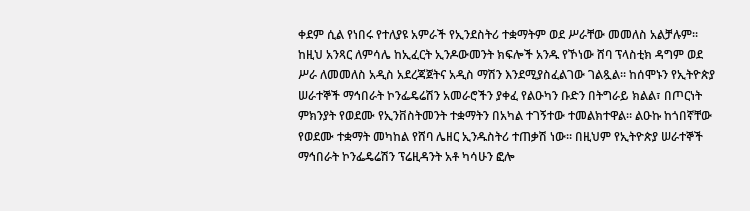ቀደም ሲል የነበሩ የተለያዩ አምራች የኢንደስትሪ ተቋማትም ወደ ሥራቸው መመለስ አልቻሉም፡፡ ከዚህ አንጻር ለምሳሌ ከኢፈርት ኢንዶውመንት ክፍሎች አንዱ የኾነው ሸባ ፕላስቲክ ዳግም ወደ ሥራ ለመመለስ አዲስ አደረጃጀትና አዲስ ማሽን እንደሚያስፈልገው ገልጿል፡፡ ከሰሞኑን የኢትዮጵያ ሠራተኞች ማኅበራት ኮንፌዴሬሽን አመራሮችን ያቀፈ የልዑካን ቡድን በትግራይ ክልል፣ በጦርነት ምክንያት የወደሙ የኢንቨስትመንት ተቋማትን በአካል ተገኝተው ተመልክተዋል። ልዑኩ ከጎበኛቸው የወደሙ ተቋማት መካከል የሸባ ሌዘር ኢንዱስትሪ ተጠቃሽ ነው። በዚህም የኢትዮጵያ ሠራተኞች ማኅበራት ኮንፌዴሬሽን ፕሬዚዳንት አቶ ካሳሁን ፎሎ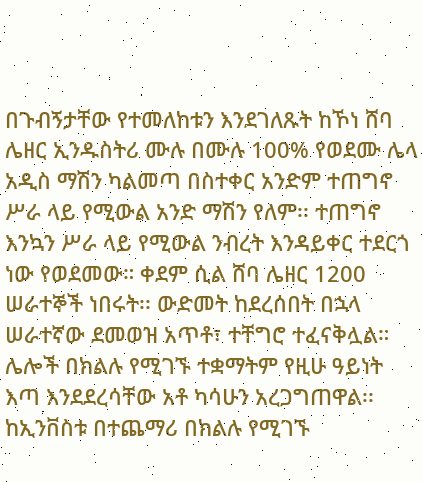በጉብኝታቸው የተመለከቱን እንደገለጹት ከኾነ ሸባ ሌዘር ኢንዱስትሪ ሙሉ በሙሉ 100% የወደሙ ሌላ አዲስ ማሽን ካልመጣ በስተቀር አንድም ተጠግኖ ሥራ ላይ የሚውል አንድ ማሽን የለም፡፡ ተጠግኖ እንኳን ሥራ ላይ የሚውል ንብረት እንዳይቀር ተደርጎ ነው የወደመው። ቀደም ሲል ሸባ ሌዘር 1200 ሠራተኞች ነበሩት፡፡ ውድመት ከደረሰበት በኋላ ሠራተኛው ደመወዝ አጥቶ፣ ተቸግሮ ተፈናቅሏል። ሌሎች በክልሉ የሚገኙ ተቋማትም የዚሁ ዓይነት እጣ እንደደረሳቸው አቶ ካሳሁን አረጋግጠዋል፡፡ ከኢንቨስቱ በተጨማሪ በክልሉ የሚገኙ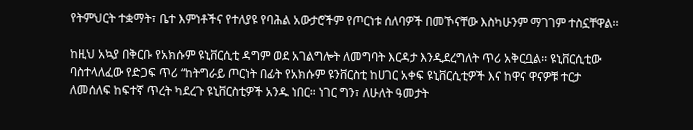የትምህርት ተቋማት፣ ቤተ እምነቶችና የተለያዩ የባሕል አውታሮችም የጦርነቱ ሰለባዎች በመኾናቸው እስካሁንም ማገገም ተስኗቸዋል፡፡

ከዚህ አኳያ በቅርቡ የአክሱም ዩኒቨርሲቲ ዳግም ወደ አገልግሎት ለመግባት እርዳታ እንዲደረግለት ጥሪ አቅርቧል፡፡ ዩኒቨርሲቲው ባስተላለፈው የድጋፍ ጥሪ “ከትግራይ ጦርነት በፊት የአክሱም ዩንቨርስቲ ከሀገር አቀፍ ዩኒቨርሲቲዎች እና ከዋና ዋናዎቹ ተርታ ለመሰለፍ ከፍተኛ ጥረት ካደረጉ ዩኒቨርስቲዎች አንዱ ነበር። ነገር ግን፣ ለሁለት ዓመታት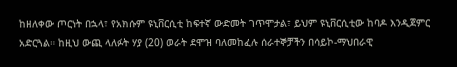ከዘለቀው ጦርነት በኋላ፣ የአክሱም ዩኒቨርሲቲ ከፍተኛ ውድመት ገጥሞታል፣ ይህም ዩኒቨርሲቲው ከባዶ እንዲጀምር አድርጓል። ከዚህ ውጪ ላለፉት ሃያ (20) ወራት ደሞዝ ባለመከፈሉ ሰራተኞቻችን በሳይኮ-ማህበራዊ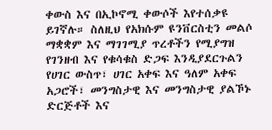ቀውስ እና በኢኮኖሚ ቀውሶች እየተሰቃዩ ይገኛሉ። ስለዚህ የአክሱም ዩንቨርስቲን መልሶ ማቋቋም እና ማገገሚያ ጥረቶችን የሚያግዝ የገንዘብ እና የቁሳቁስ ድጋፍ እንዲያደርጉልን የሀገር ውስጥ፣ ሀገር አቀፍ እና ዓለም አቀፍ አጋሮች፣ መንግስታዊ እና መንግስታዊ ያልኾኑ ድርጅቶች እና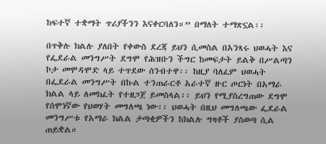ከፍተኛ ተቋማት ጥሪያችንን እናቀርባለን።” በማለት ተማጽኗል፡፡

በጥቅሉ ክልሉ ያለበት የቀውስ ደረጃ ይህን ሲመስል በአንጻሩ ህወሓት እና የፌደራል መንግሥት ደግሞ የሕዝቡን ችግር ከመፍታት ይልቅ በሥልጣን ኮታ መሞዳሞድ ላይ ተጥደው ሰንብተዋ፡፡ ከዚያ ባለፈም ህወሓት በፌደራል መንግሥት በኩል ተንጠራርቶ አራተኛ ዙር ጦርነት በአማራ ክልል ላይ ለመክፈት የተዘጋጀ ይመስላል፡፡ ይህን የሚያስረግጠው ደግሞ የሰሞነኛው የህወሃት መግለጫ ነው፡፡ ህወሓት በዚህ መግለጫው ፌደራል መንግሥቱ የአማራ ክልል ታጣቂዎችን ከክልሉ ግዛቶች ያስወጣ ሲል ጠይቋል።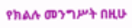የክልሉ መንግሥት በዚሁ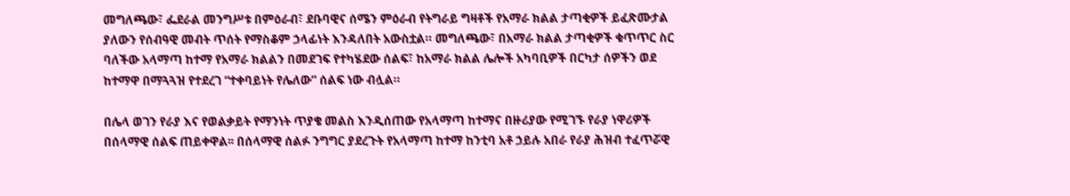መግለጫው፣ ፌደራል መንግሥቱ በምዕራብ፣ ደቡባዊና ሰሜን ምዕራብ የትግራይ ግዛቶች የአማራ ክልል ታጣቂዎች ይፈጽሙታል ያለውን የሰብዓዊ መብት ጥሰት የማስቆም ኃላፊነት እንዳለበት አውስቷል። መግለጫው፣ በአማራ ክልል ታጣቂዎች ቁጥጥር ስር ባለችው አላማጣ ከተማ የአማራ ክልልን በመደገፍ የተካሄደው ሰልፍ፣ ከአማራ ክልል ሌሎች አካባቢዎች በርካታ ሰዎችን ወደ ከተማዋ በማጓጓዝ የተደረገ “ተቀባይነት የሌለው” ሰልፍ ነው ብሏል።

በሌላ ወገን የራያ እና የወልቃይት የማንነት ጥያቄ መልስ እንዲሰጠው የአላማጣ ከተማና በዙሪያው የሚገኙ የራያ ነዋሪዎች በሰላማዊ ሰልፍ ጠይቀዋል፡፡ በሰላማዊ ሰልፉ ንግግር ያደረጉት የአላማጣ ከተማ ከንቲባ አቶ ኃይሉ አበራ የራያ ሕዝብ ተፈጥሯዊ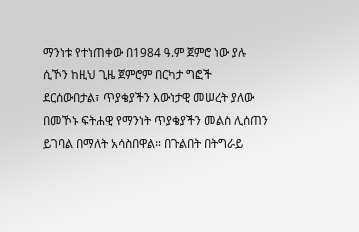ማንነቱ የተነጠቀው በ1984 ዓ.ም ጀምሮ ነው ያሉ ሲኾን ከዚህ ጊዜ ጀምሮም በርካታ ግፎች ደርሰውበታል፣ ጥያቄያችን እውነታዊ መሠረት ያለው በመኾኑ ፍትሐዊ የማንነት ጥያቄያችን መልስ ሊሰጠን ይገባል በማለት አሳስበዋል። በጉልበት በትግራይ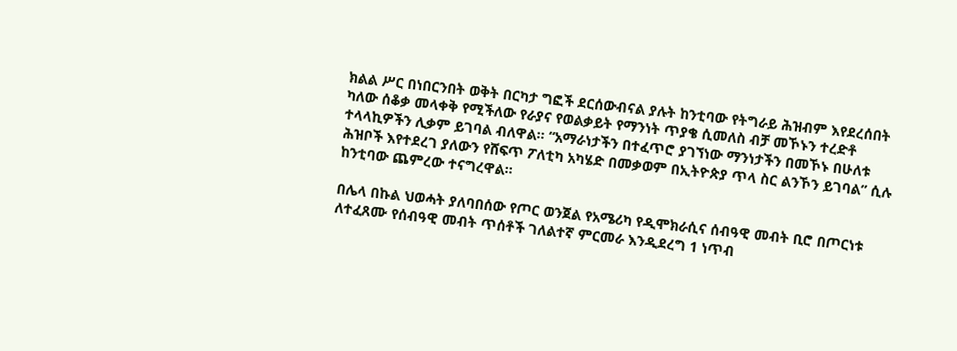ክልል ሥር በነበርንበት ወቅት በርካታ ግፎች ደርሰውብናል ያሉት ከንቲባው የትግራይ ሕዝብም እየደረሰበት ካለው ሰቆቃ መላቀቅ የሚችለው የራያና የወልቃይት የማንነት ጥያቄ ሲመለስ ብቻ መኾኑን ተረድቶ ተላላኪዎችን ሊቃም ይገባል ብለዋል። “አማራነታችን በተፈጥሮ ያገኘነው ማንነታችን በመኾኑ በሁለቱ ሕዝቦች እየተደረገ ያለውን የሸፍጥ ፖለቲካ አካሄድ በመቃወም በኢትዮጵያ ጥላ ስር ልንኾን ይገባል” ሲሉ ከንቲባው ጨምረው ተናግረዋል።

በሌላ በኩል ህወሓት ያለባበሰው የጦር ወንጀል የአሜሪካ የዲሞክራሲና ሰብዓዊ መብት ቢሮ በጦርነቱ ለተፈጸሙ የሰብዓዊ መብት ጥሰቶች ገለልተኛ ምርመራ እንዲደረግ 1 ነጥብ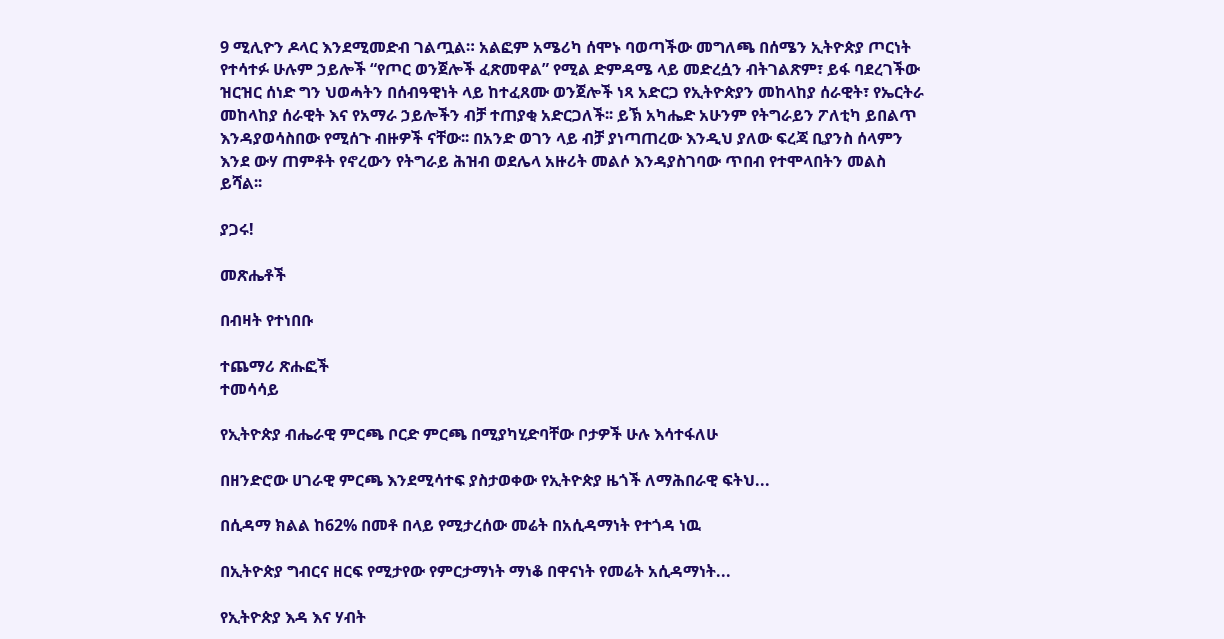9 ሚሊዮን ዶላር እንደሚመድብ ገልጧል። አልፎም አሜሪካ ሰሞኑ ባወጣችው መግለጫ በሰሜን ኢትዮጵያ ጦርነት የተሳተፉ ሁሉም ኃይሎች “የጦር ወንጀሎች ፈጽመዋል” የሚል ድምዳሜ ላይ መድረሷን ብትገልጽም፣ ይፋ ባደረገችው ዝርዝር ሰነድ ግን ህወሓትን በሰብዓዊነት ላይ ከተፈጸሙ ወንጀሎች ነጻ አድርጋ የኢትዮጵያን መከላከያ ሰራዊት፣ የኤርትራ መከላከያ ሰራዊት እና የአማራ ኃይሎችን ብቻ ተጠያቂ አድርጋለች፡፡ ይኽ አካሔድ አሁንም የትግራይን ፖለቲካ ይበልጥ እንዳያወሳስበው የሚሰጉ ብዙዎች ናቸው፡፡ በአንድ ወገን ላይ ብቻ ያነጣጠረው እንዲህ ያለው ፍረጃ ቢያንስ ሰላምን እንደ ውሃ ጠምቶት የኖረውን የትግራይ ሕዝብ ወደሌላ አዙሪት መልሶ እንዳያስገባው ጥበብ የተሞላበትን መልስ ይሻል፡፡

ያጋሩ!

መጽሔቶች

በብዛት የተነበቡ

ተጨማሪ ጽሑፎች
ተመሳሳይ

የኢትዮጵያ ብሔራዊ ምርጫ ቦርድ ምርጫ በሚያካሂድባቸው ቦታዎች ሁሉ እሳተፋለሁ

በዘንድሮው ሀገራዊ ምርጫ እንደሚሳተፍ ያስታወቀው የኢትዮጵያ ዜጎች ለማሕበራዊ ፍትህ...

በሲዳማ ክልል ከ62% በመቶ በላይ የሚታረሰው መሬት በአሲዳማነት የተጎዳ ነዉ

በኢትዮጵያ ግብርና ዘርፍ የሚታየው የምርታማነት ማነቆ በዋናነት የመሬት አሲዳማነት...

የኢትዮጵያ እዳ እና ሃብት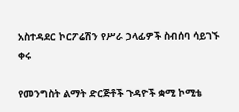አስተዳደር ኮርፖሬሽን የሥራ ኃላፊዎች ስብሰባ ሳይገኙ ቀሩ

የመንግስት ልማት ድርጅቶች ጉዳዮች ቋሚ ኮሚቴ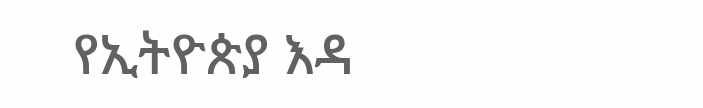የኢትዮጵያ እዳ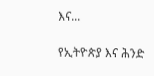እና...

የኢትዮጵያ እና ሕንድ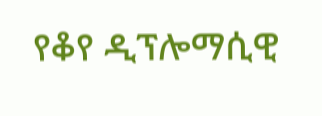የቆየ ዲፕሎማሲዊ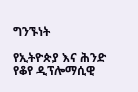ግንኙነት

የኢትዮጵያ እና ሕንድ የቆየ ዲፕሎማሲዊ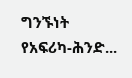ግንኙነት የአፍሪካ-ሕንድ...